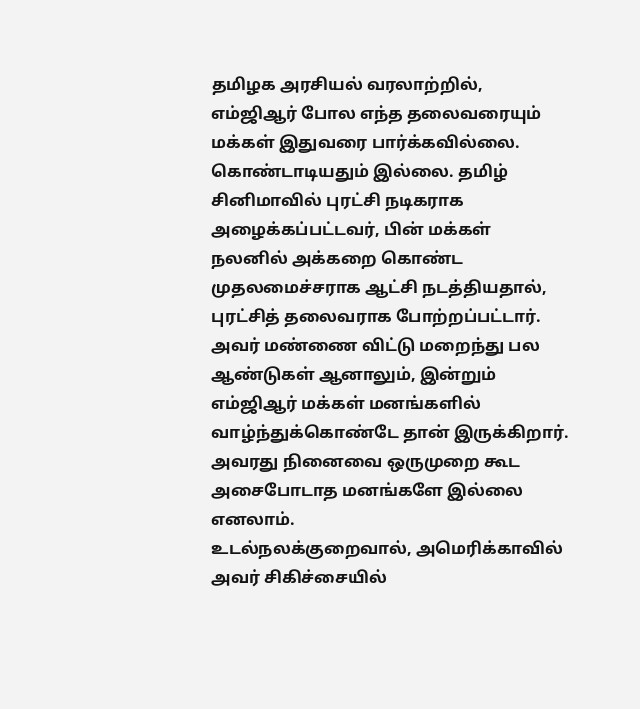தமிழக அரசியல் வரலாற்றில், எம்ஜிஆர் போல எந்த தலைவரையும் மக்கள் இதுவரை பார்க்கவில்லை. கொண்டாடியதும் இல்லை. தமிழ் சினிமாவில் புரட்சி நடிகராக அழைக்கப்பட்டவர், பின் மக்கள் நலனில் அக்கறை கொண்ட முதலமைச்சராக ஆட்சி நடத்தியதால், புரட்சித் தலைவராக போற்றப்பட்டார். அவர் மண்ணை விட்டு மறைந்து பல ஆண்டுகள் ஆனாலும், இன்றும் எம்ஜிஆர் மக்கள் மனங்களில் வாழ்ந்துக்கொண்டே தான் இருக்கிறார். அவரது நினைவை ஒருமுறை கூட அசைபோடாத மனங்களே இல்லை எனலாம்.
உடல்நலக்குறைவால், அமெரிக்காவில் அவர் சிகிச்சையில்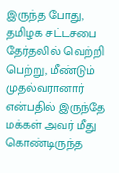இருந்த போது, தமிழக சட்டசபை தேர்தலில் வெற்றி பெற்று, மீண்டும் முதல்வரானார் என்பதில் இருந்தே மக்கள் அவர் மீது கொண்டிருந்த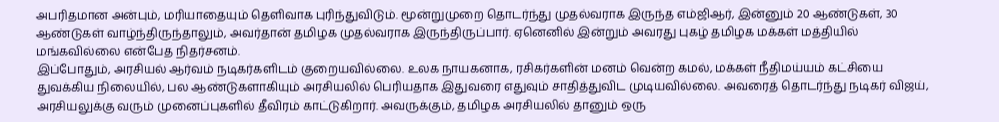அபரிதமான அன்பும், மரியாதையும் தெளிவாக புரிந்துவிடும். மூன்றுமுறை தொடர்ந்து முதல்வராக இருந்த எம்ஜிஆர், இன்னும் 20 ஆண்டுகள், 30 ஆண்டுகள் வாழ்ந்திருந்தாலும், அவர்தான் தமிழக முதல்வராக இருந்திருப்பார். ஏனெனில் இன்றும் அவரது புகழ் தமிழக மக்கள் மத்தியில் மங்கவில்லை என்பேத நிதர்சனம்.
இப்போதும், அரசியல் ஆர்வம் நடிகர்களிடம் குறையவில்லை. உலக நாயகனாக, ரசிகர்களின் மனம் வென்ற கமல், மக்கள் நீதிமய்யம் கட்சியை துவக்கிய நிலையில், பல ஆண்டுகளாகியும் அரசியலில் பெரியதாக இதுவரை எதுவும் சாதித்துவிட முடியவில்லை. அவரைத் தொடர்ந்து நடிகர் விஜய், அரசியலுக்கு வரும் முனைப்புகளில் தீவிரம் காட்டுகிறார். அவருக்கும், தமிழக அரசியலில் தானும் ஒரு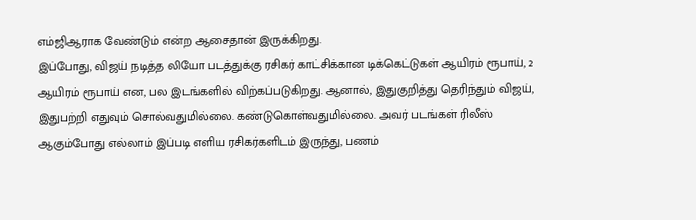எம்ஜிஆராக வேண்டும் என்ற ஆசைதான் இருக்கிறது.
இப்போது, விஜய் நடித்த லியோ படத்துக்கு ரசிகர் காட்சிக்கான டிக்கெட்டுகள் ஆயிரம் ரூபாய், 2 ஆயிரம் ரூபாய் என, பல இடங்களில் விற்கப்படுகிறது. ஆனால், இதுகுறித்து தெரிந்தும் விஜய், இதுபற்றி எதுவும் சொல்வதுமில்லை. கண்டுகொள்வதுமில்லை. அவர் படங்கள் ரிலீஸ் ஆகும்போது எல்லாம் இப்படி எளிய ரசிகர்களிடம் இருந்து, பணம்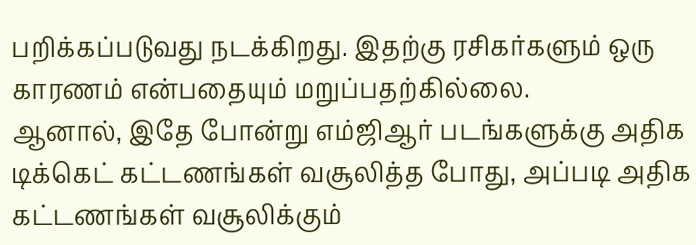பறிக்கப்படுவது நடக்கிறது. இதற்கு ரசிகர்களும் ஒரு காரணம் என்பதையும் மறுப்பதற்கில்லை.
ஆனால், இதே போன்று எம்ஜிஆர் படங்களுக்கு அதிக டிக்கெட் கட்டணங்கள் வசூலித்த போது, அப்படி அதிக கட்டணங்கள் வசூலிக்கும்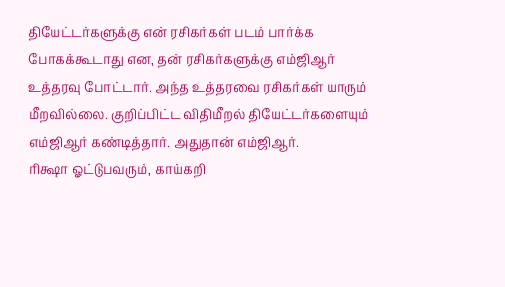தியேட்டர்களுக்கு என் ரசிகர்கள் படம் பார்க்க போகக்கூடாது என, தன் ரசிகர்களுக்கு எம்ஜிஆர் உத்தரவு போட்டார். அந்த உத்தரவை ரசிகர்கள் யாரும் மீறவில்லை. குறிப்பிட்ட விதிமீறல் தியேட்டர்களையும் எம்ஜிஆர் கண்டித்தார். அதுதான் எம்ஜிஆர்.
ரிக்ஷா ஓட்டுபவரும், காய்கறி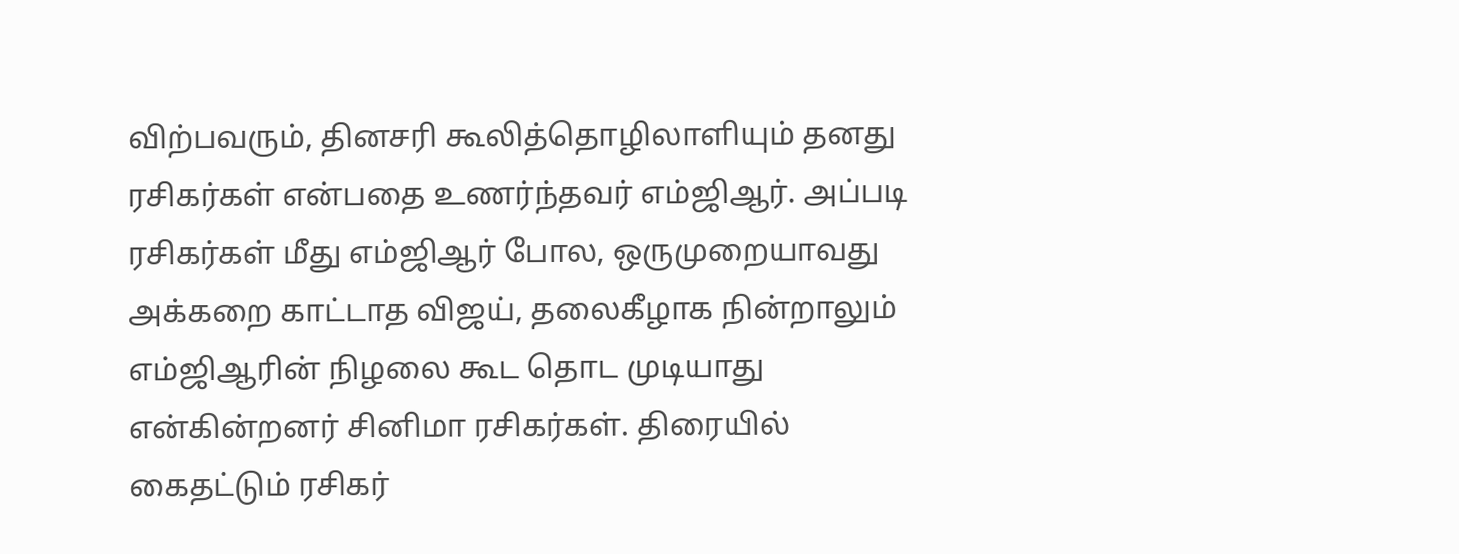விற்பவரும், தினசரி கூலித்தொழிலாளியும் தனது ரசிகர்கள் என்பதை உணர்ந்தவர் எம்ஜிஆர். அப்படி ரசிகர்கள் மீது எம்ஜிஆர் போல, ஒருமுறையாவது அக்கறை காட்டாத விஜய், தலைகீழாக நின்றாலும் எம்ஜிஆரின் நிழலை கூட தொட முடியாது என்கின்றனர் சினிமா ரசிகர்கள். திரையில் கைதட்டும் ரசிகர்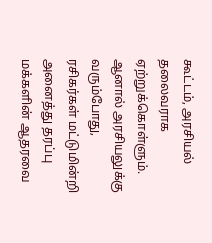கூட்டம், அரசியல் தலைவராக ஏற்றுக்கொள்ளும். ஆனால் அரசியலுக்கு வரும்போது, ரசிகர்கள் மட்டுமின்றி அனைத்து தரப்பு மக்களின் ஆதரவை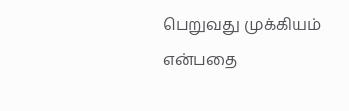பெறுவது முக்கியம் என்பதை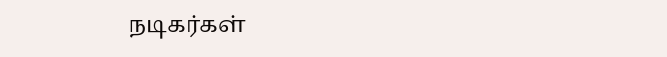நடிகர்கள்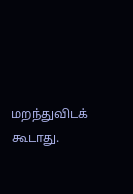மறந்துவிடக் கூடாது.